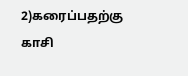2)கரைப்பதற்கு காசி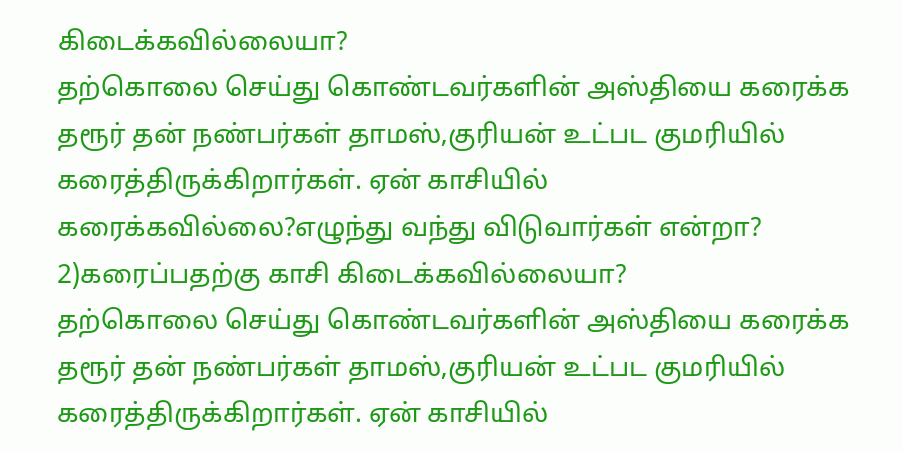கிடைக்கவில்லையா?
தற்கொலை செய்து கொண்டவர்களின் அஸ்தியை கரைக்க தரூர் தன் நண்பர்கள் தாமஸ்,குரியன் உட்பட குமரியில் கரைத்திருக்கிறார்கள். ஏன் காசியில் கரைக்கவில்லை?எழுந்து வந்து விடுவார்கள் என்றா?
2)கரைப்பதற்கு காசி கிடைக்கவில்லையா?
தற்கொலை செய்து கொண்டவர்களின் அஸ்தியை கரைக்க தரூர் தன் நண்பர்கள் தாமஸ்,குரியன் உட்பட குமரியில் கரைத்திருக்கிறார்கள். ஏன் காசியில்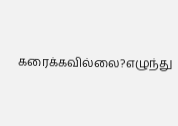கரைக்கவில்லை?எழுந்து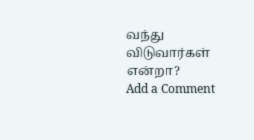வந்து விடுவார்கள் என்றா?
Add a Comment